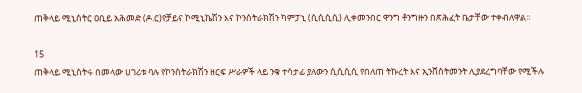ጠቅላይ ሚኒስትር ዐቢይ አሕመድ (ዶ.ር)የቻይና ኮሚኒኬሽን እና ኮንስትራክሽን ካምፓኒ (ሲሲሲሲ) ሊቀመንበር ዋንግ ቶንግዙን በጽሕፈት ቤታቸው ተቀብለዋል።

15
ጠቅላይ ሚኒስትሩ በመላው ሀገሪቱ ባሉ የኮንስትራክሽን ዘርፍ ሥራዎች ላይ ንቁ ተሳታፊ ያለውን ሲሲሲሲ የበለጠ ትኩረት እና ኢንቨስትመንት ሊያደረግባቸው የሚችሉ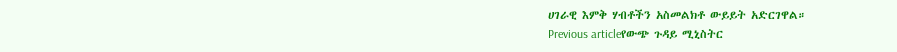ሀገራዊ እምቅ ሃብቶችን አስመልክቶ ውይይት አድርገዋል።
Previous articleየውጭ ጉዳይ ሚኒስትር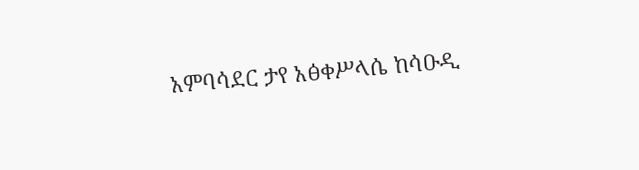አምባሳደር ታየ አፅቀሥላሴ ከሳዑዲ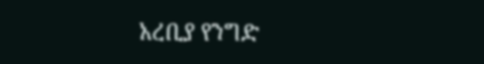አረቢያ የንግድ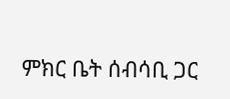ምክር ቤት ሰብሳቢ ጋር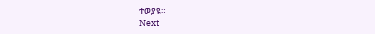ተወያዩ።
Next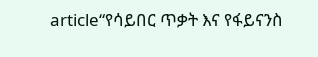article“የሳይበር ጥቃት እና የፋይናንስ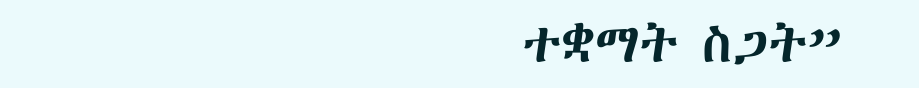ተቋማት ስጋት”